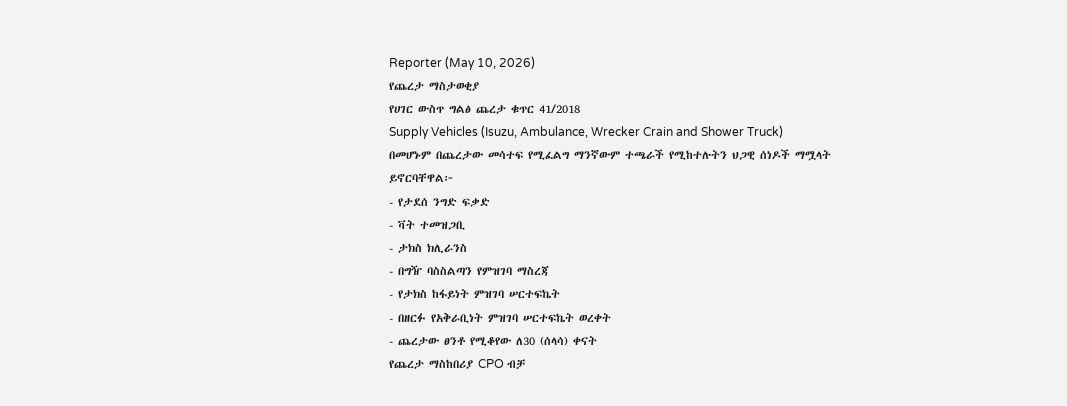Reporter (May 10, 2026)
የጨረታ ማስታወቂያ
የሀገር ውስጥ ግልፅ ጨረታ ቁጥር 41/2018
Supply Vehicles (Isuzu, Ambulance, Wrecker Crain and Shower Truck)
በመሆኑም በጨረታው መሳተፍ የሚፈልግ ማንኛውም ተጫራች የሚከተሉትን ህጋዊ ሰነዶች ማሟላት ይኖርባቸዋል፦
- የታደሰ ንግድ ፍቃድ
- ቫት ተመዝጋቢ
- ታክስ ክሊራንስ
- በግዥ ባስስልጣን የምዝገባ ማስረጃ
- የታክስ ከፋይነት ምዝገባ ሠርተፍኬት
- በዘርፉ የአቅራቢነት ምዝገባ ሠርተፍኬት ወረቀት
- ጨረታው ፀንቶ የሚቆየው ለ30 (ሰላሳ) ቀናት
የጨረታ ማስከበሪያ CPO ብቻ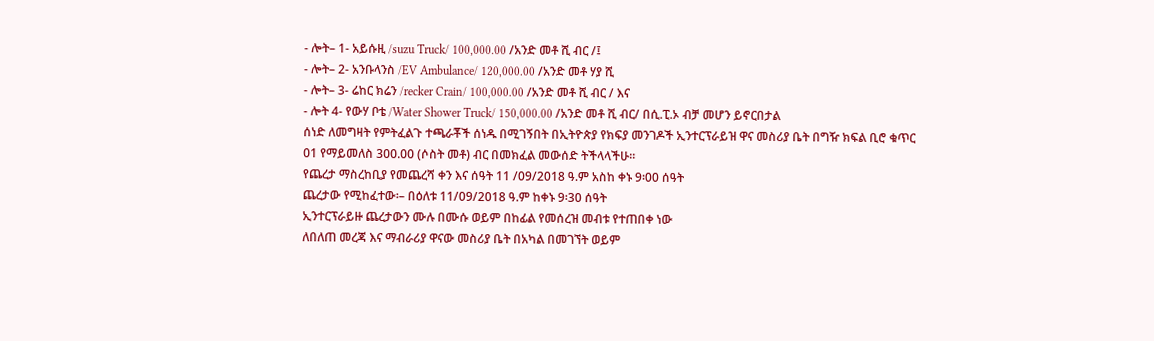- ሎት– 1- አይሱዚ /suzu Truck/ 100,000.00 /አንድ መቶ ሺ ብር /፤
- ሎት– 2- አንቡላንስ /EV Ambulance/ 120,000.00 /አንድ መቶ ሃያ ሺ
- ሎት– 3- ሬከር ክሬን /recker Crain/ 100,000.00 /አንድ መቶ ሺ ብር / እና
- ሎት 4- የውሃ ቦቴ /Water Shower Truck/ 150,000.00 /አንድ መቶ ሺ ብር/ በሲ.ፒ.ኦ ብቻ መሆን ይኖርበታል
ሰነድ ለመግዛት የምትፈልጉ ተጫራቾች ሰነዱ በሚገኝበት በኢትዮጵያ የክፍያ መንገዶች ኢንተርፕራይዝ ዋና መስሪያ ቤት በግዥ ክፍል ቢሮ ቁጥር 01 የማይመለስ 300.00 (ሶስት መቶ) ብር በመክፈል መውሰድ ትችላላችሁ።
የጨረታ ማስረከቢያ የመጨረሻ ቀን እና ሰዓት 11 /09/2018 ዓ.ም አስከ ቀኑ 9፡00 ሰዓት
ጨረታው የሚከፈተው፡– በዕለቱ 11/09/2018 ዓ.ም ከቀኑ 9፡30 ሰዓት
ኢንተርፕራይዙ ጨረታውን ሙሉ በሙሱ ወይም በከፊል የመሰረዝ መብቱ የተጠበቀ ነው
ለበለጠ መረጃ እና ማብራሪያ ዋናው መስሪያ ቤት በአካል በመገኘት ወይም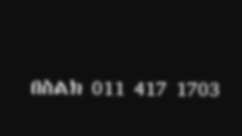በስልክ 011 417 1703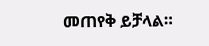መጠየቅ ይቻላል።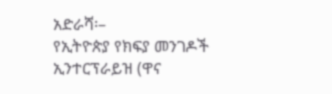አድራሻ፡–
የኢትዮጵያ የክፍያ መንገዶች ኢንተርፕራይዝ (ዋና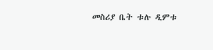መስሪያ ቤት ቱሉ ዲምቱ